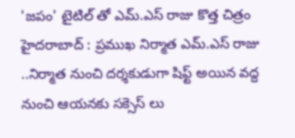'జపం' టైటిల్ తో ఎమ్.ఎస్ రాజు కొత్త చిత్రం
హైదరాబాద్ : ప్రముఖ నిర్మాత ఎమ్.ఎస్ రాజు ..నిర్మాత నుంచి దర్శకుడుగా షిఫ్ట్ అయిన వద్ద నుంచి ఆయనకు సక్సెస్ లు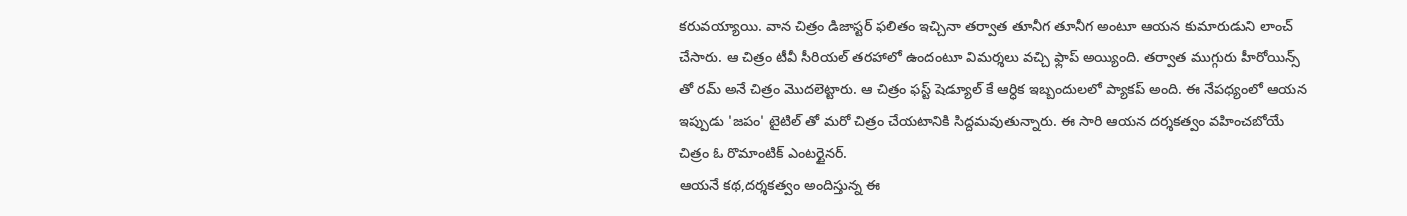కరువయ్యాయి. వాన చిత్రం డిజాస్టర్ ఫలితం ఇచ్చినా తర్వాత తూనీగ తూనీగ అంటూ ఆయన కుమారుడుని లాంచ్ చేసారు. ఆ చిత్రం టీవీ సీరియల్ తరహాలో ఉందంటూ విమర్శలు వచ్చి ఫ్లాప్ అయ్యింది. తర్వాత ముగ్గురు హీరోయిన్స్ తో రమ్ అనే చిత్రం మొదలెట్టారు. ఆ చిత్రం ఫస్ట్ షెడ్యూల్ కే ఆర్ధిక ఇబ్బందులలో ప్యాకప్ అంది. ఈ నేపధ్యంలో ఆయన ఇప్పుడు 'జపం' టైటిల్ తో మరో చిత్రం చేయటానికి సిద్దమవుతున్నారు. ఈ సారి ఆయన దర్శకత్వం వహించబోయే చిత్రం ఓ రొమాంటిక్ ఎంటర్టైనర్.
ఆయనే కథ,దర్శకత్వం అందిస్తున్న ఈ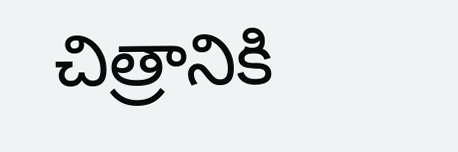చిత్రానికి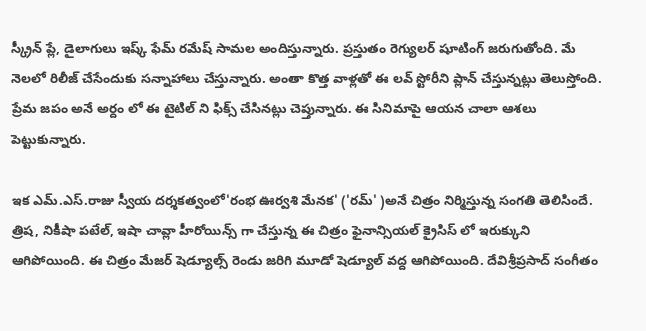స్క్రీన్ ప్లే, డైలాగులు ఇష్క్ ఫేమ్ రమేష్ సామల అందిస్తున్నారు. ప్రస్తుతం రెగ్యులర్ షూటింగ్ జరుగుతోంది. మే నెలలో రిలీజ్ చేసేందుకు సన్నాహాలు చేస్తున్నారు. అంతా కొత్త వాళ్లతో ఈ లవ్ స్టోరీని ప్లాన్ చేస్తున్నట్లు తెలుస్తోంది. ప్రేమ జపం అనే అర్దం లో ఈ టైటిల్ ని ఫిక్స్ చేసినట్లు చెప్తున్నారు. ఈ సినిమాపై ఆయన చాలా ఆశలు పెట్టుకున్నారు.

ఇక ఎమ్.ఎస్.రాజు స్వీయ దర్శకత్వంలో'రంభ ఊర్వశి మేనక' ('రమ్' )అనే చిత్రం నిర్మిస్తున్న సంగతి తెలిసిందే. త్రిష, నికీషా పటేల్, ఇషా చావ్లా హీరోయిన్స్ గా చేస్తున్న ఈ చిత్రం ఫైనాన్సియల్ క్రైసిస్ లో ఇరుక్కుని ఆగిపోయింది. ఈ చిత్రం మేజర్ షెడ్యూల్స్ రెండు జరిగి మూడో షెడ్యూల్ వద్ద ఆగిపోయింది. దేవిశ్రీప్రసాద్ సంగీతం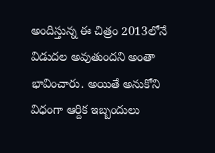అందిస్తున్న ఈ చిత్రం 2013లోనే విడుదల అవుతుందని అంతా భావించారు. అయితే అనుకోని విధంగా ఆర్దిక ఇబ్బందులు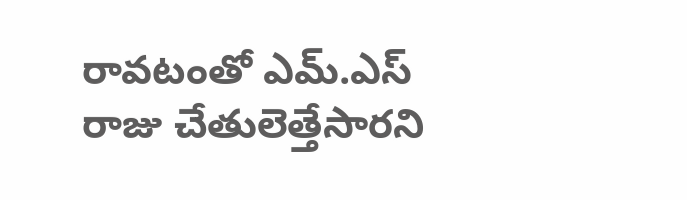రావటంతో ఎమ్.ఎస్ రాజు చేతులెత్తేసారని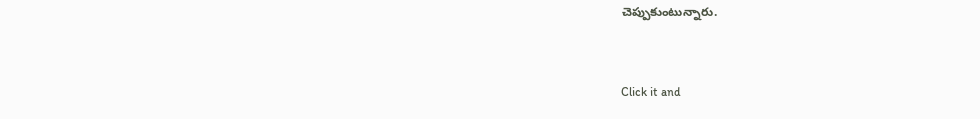చెప్పుకుంటున్నారు.


Click it and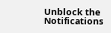Unblock the Notifications